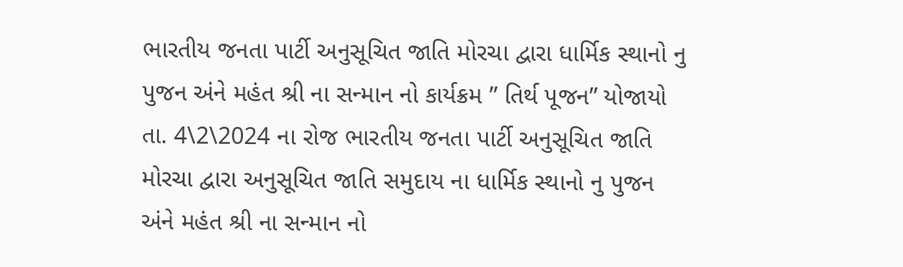ભારતીય જનતા પાર્ટી અનુસૂચિત જાતિ મોરચા દ્વારા ધાર્મિક સ્થાનો નુ પુજન અંને મહંત શ્રી ના સન્માન નો કાર્યક્રમ ” તિર્થ પૂજન” યોજાયો
તા. 4\2\2024 ના રોજ ભારતીય જનતા પાર્ટી અનુસૂચિત જાતિ મોરચા દ્વારા અનુસૂચિત જાતિ સમુદાય ના ધાર્મિક સ્થાનો નુ પુજન અંને મહંત શ્રી ના સન્માન નો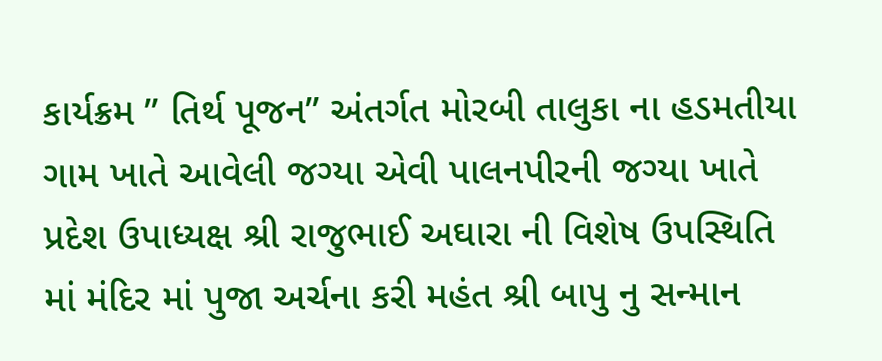કાર્યક્રમ ” તિર્થ પૂજન” અંતર્ગત મોરબી તાલુકા ના હડમતીયા ગામ ખાતે આવેલી જગ્યા એવી પાલનપીરની જગ્યા ખાતે પ્રદેશ ઉપાધ્યક્ષ શ્રી રાજુભાઈ અઘારા ની વિશેષ ઉપસ્થિતિ માં મંદિર માં પુજા અર્ચના કરી મહંત શ્રી બાપુ નુ સન્માન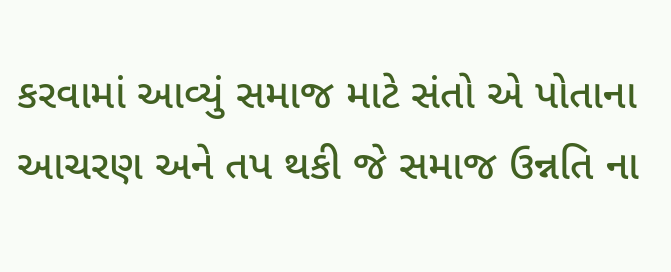કરવામાં આવ્યું સમાજ માટે સંતો એ પોતાના આચરણ અને તપ થકી જે સમાજ ઉન્નતિ ના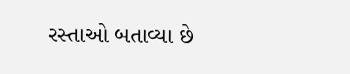રસ્તાઓ બતાવ્યા છે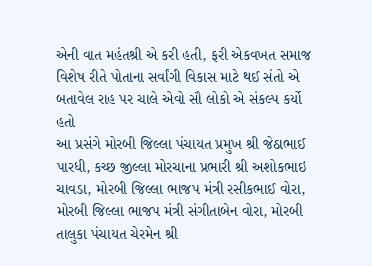એની વાત મહંતશ્રી એ કરી હતી, ફરી એકવખત સમાજ વિશેષ રીતે પોતાના સર્વાંગી વિકાસ માટે થઈ સંતો એ બતાવેલ રાહ પર ચાલે એવો સૌ લોકો એ સંકલ્પ કર્યો હતો
આ પ્રસંગે મોરબી જિલ્લા પંચાયત પ્રમુખ શ્રી જેઠાભાઈ પારધી, કચ્છ જીલ્લા મોરચાના પ્રભારી શ્રી અશોકભાઇ ચાવડા, મોરબી જિલ્લા ભાજપ મંત્રી રસીકભાઈ વોરા, મોરબી જિલ્લા ભાજપ મંત્રી સંગીતાબેન વોરા, મોરબી તાલુકા પંચાયત ચેરમેન શ્રી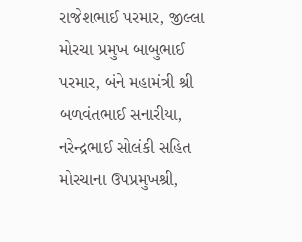રાજેશભાઈ પરમાર, જીલ્લા મોરચા પ્રમુખ બાબુભાઈ પરમાર, બંને મહામંત્રી શ્રી બળવંતભાઈ સનારીયા, નરેન્દ્રભાઈ સોલંકી સહિત મોરચાના ઉપપ્રમુખશ્રી,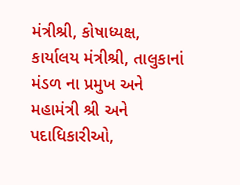મંત્રીશ્રી, કોષાધ્યક્ષ, કાર્યાલય મંત્રીશ્રી, તાલુકાનાં મંડળ ના પ્રમુખ અને મહામંત્રી શ્રી અને પદાધિકારીઓ,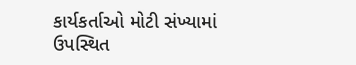કાર્યકર્તાઓ મોટી સંખ્યામાં ઉપસ્થિત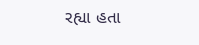રહ્યા હતા